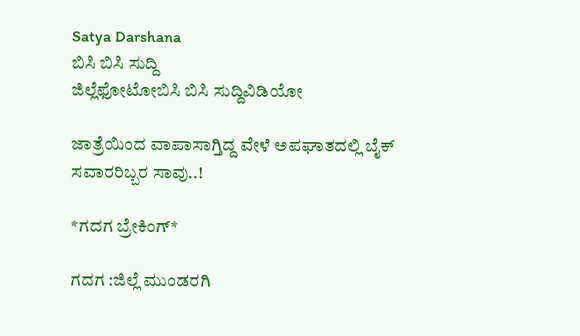Satya Darshana
ಬಿಸಿ ಬಿಸಿ ಸುದ್ದಿ
ಜಿಲ್ಲೆಫೋಟೋಬಿಸಿ ಬಿಸಿ ಸುದ್ದಿವಿಡಿಯೋ

ಜಾತ್ರೆಯಿಂದ ವಾಪಾಸಾಗ್ತಿದ್ದ ವೇಳೆ ಅಪಘಾತದಲ್ಲಿ ಬೈಕ್ ಸವಾರರಿಬ್ಬರ ಸಾವು..!

*ಗದಗ ಬ್ರೇಕಿಂಗ್*

ಗದಗ :ಜಿಲ್ಲೆ ಮುಂಡರಗಿ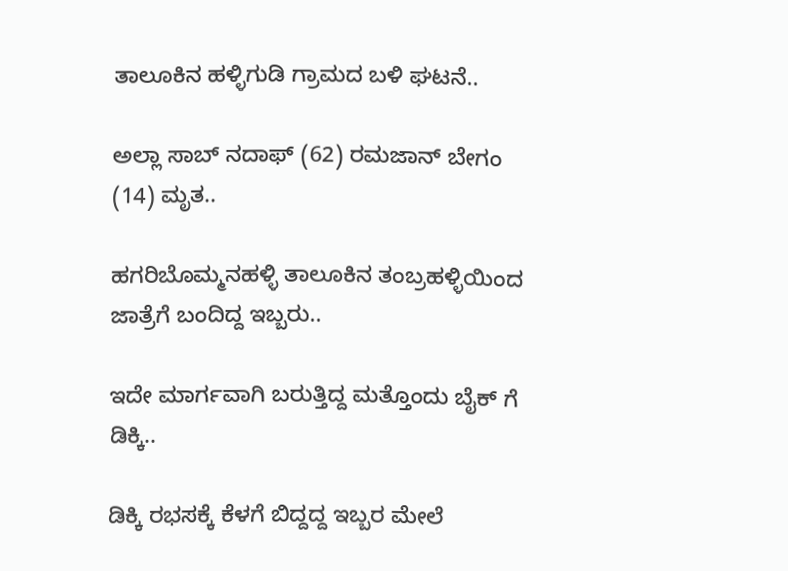ತಾಲೂಕಿನ ಹಳ್ಳಿಗುಡಿ ಗ್ರಾಮದ ಬಳಿ‌ ಘಟನೆ..

ಅಲ್ಲಾ ಸಾಬ್ ನದಾಫ್ (62) ರಮಜಾನ್ ಬೇಗಂ (14) ಮೃತ..

ಹಗರಿಬೊಮ್ಮನಹಳ್ಳಿ ತಾಲೂಕಿನ ತಂಬ್ರಹಳ್ಳಿಯಿಂದ ಜಾತ್ರೆಗೆ ಬಂದಿದ್ದ ಇಬ್ಬರು..

ಇದೇ ಮಾರ್ಗವಾಗಿ ಬರುತ್ತಿದ್ದ ಮತ್ತೊಂದು ಬೈಕ್ ಗೆ ಡಿಕ್ಕಿ..

ಡಿಕ್ಕಿ ರಭಸಕ್ಕೆ ಕೆಳಗೆ ಬಿದ್ದದ್ದ ಇಬ್ಬರ ಮೇಲೆ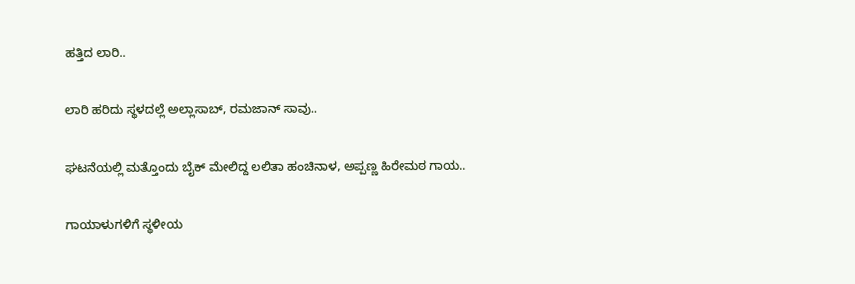ಹತ್ತಿದ ಲಾರಿ..

ಲಾರಿ ಹರಿದು ಸ್ಥಳದಲ್ಲೆ ಅಲ್ಲಾಸಾಬ್, ರಮಜಾನ್ ಸಾವು..

ಘಟನೆಯಲ್ಲಿ ಮತ್ತೊಂದು ಬೈಕ್ ಮೇಲಿದ್ದ ಲಲಿತಾ ಹಂಚಿನಾಳ, ಅಪ್ಪಣ್ಣ ಹಿರೇಮಠ ಗಾಯ..

ಗಾಯಾಳುಗಳಿಗೆ ಸ್ಥಳೀಯ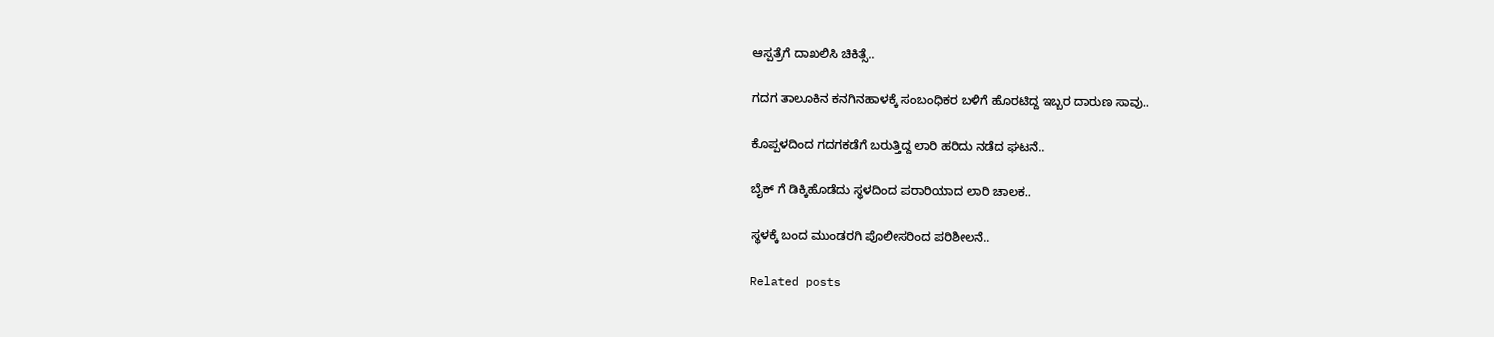ಆಸ್ಪತ್ರೆಗೆ ದಾಖಲಿಸಿ ಚಿಕಿತ್ಸೆ..

ಗದಗ ತಾಲೂಕಿನ ಕನಗಿನಹಾಳಕ್ಕೆ ಸಂಬಂಧಿಕರ ಬಳಿಗೆ ಹೊರಟಿದ್ದ ಇಬ್ಬರ ದಾರುಣ ಸಾವು..

ಕೊಪ್ಪಳದಿಂದ ಗದಗಕಡೆಗೆ ಬರುತ್ತಿದ್ದ ಲಾರಿ ಹರಿದು ನಡೆದ ಘಟನೆ..

ಬೈಕ್ ಗೆ ಡಿಕ್ಕಿಹೊಡೆದು ಸ್ಥಳದಿಂದ ಪರಾರಿಯಾದ ಲಾರಿ ಚಾಲಕ..

ಸ್ಥಳಕ್ಕೆ ಬಂದ ಮುಂಡರಗಿ ಪೊಲೀಸರಿಂದ ಪರಿಶೀಲನೆ..

Related posts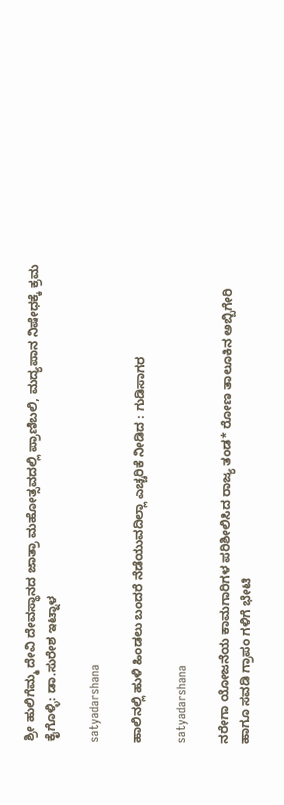ಶ್ರೀ ಹುಲಿಗೆಮ್ಮ ದೇವಿ ದೇವಸ್ಥಾನದ ಜಾತ್ರಾ ಮಹೋತ್ಸವದಲ್ಲಿ ಪ್ರಾಣಿಬಲಿ, ಮದ್ಯಪಾನ ನಿಷೇಧಕ್ಕೆ ಕ್ರಮ ಕೈಗೊಳ್ಳಿ: ಡಾ.ಸುರೇಶ ಇಟ್ನಾಳ

satyadarshana

ಹಾಲಿನಲ್ಲಿ ಹುಳಿ ಹಿಂಡಲು ಬಂದರೆ ನೆಡೆಯುವದಿಲ್ಲಾ ಎಚ್ಚರಿಕೆ ನೀಡಿದ : ಗುಡಿಸಾಗರ

satyadarshana

ನರೇಗಾ ಯೋಜನೆಯ ಕಾಮಗಾರಿಗಳ ಪರಿಶೀಲಿಸಿದ ರಾಜ್ಯ ತಂಡ* ರೋಣ ತಾಲೂಕಿನ ಅಬ್ಬಿಗೇರಿ ಹಾಗೂ ಸವಡಿ ಗ್ರಾಪಂ ಗಳಿಗೆ ಭೇಟಿ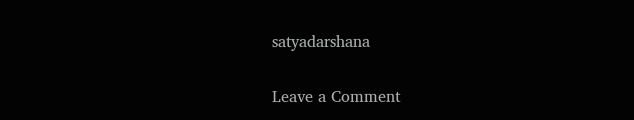satyadarshana

Leave a Comment